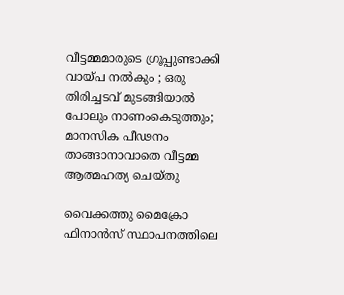വീട്ടമ്മമാരുടെ ഗ്രൂപ്പുണ്ടാക്കി വായ്പ നൽകും ; ഒരു തിരിച്ചടവ് മുടങ്ങിയാൽ പോലും നാണംകെടുത്തും; മാനസിക പീഢനം താങ്ങാനാവാതെ വീട്ടമ്മ ആത്മഹത്യ ചെയ്തു

വൈക്കത്തു മൈക്രോ ഫിനാൻസ് സ്ഥാപനത്തിലെ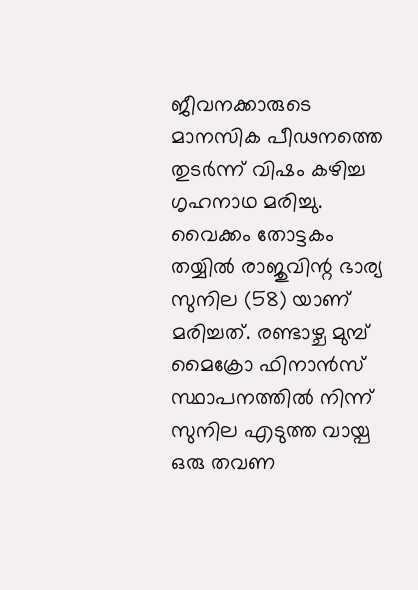ജീവനക്കാരുടെ മാനസിക പീഢനത്തെ തുടർന്ന് വിഷം കഴിച്ച ഗൃഹനാഥ മരിച്ചു. വൈക്കം തോട്ടകം തയ്യിൽ രാജുവിന്റ ഭാര്യ സുനില (58) യാണ് മരിച്ചത്. രണ്ടാഴ്ച മുമ്പ് മൈക്രോ ഫിനാൻസ് സ്ഥാപനത്തിൽ നിന്ന് സുനില എടുത്ത വായ്പ ഒരു തവണ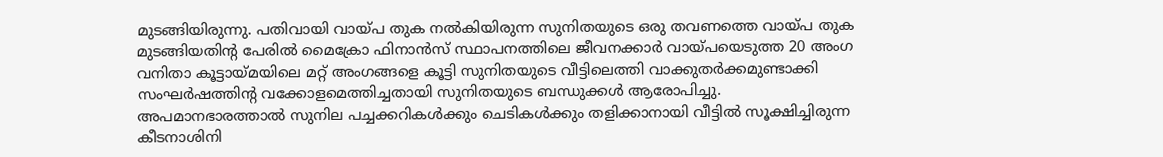മുടങ്ങിയിരുന്നു. പതിവായി വായ്പ തുക നൽകിയിരുന്ന സുനിതയുടെ ഒരു തവണത്തെ വായ്പ തുക മുടങ്ങിയതിന്റ പേരിൽ മൈക്രോ ഫിനാൻസ് സ്ഥാപനത്തിലെ ജീവനക്കാർ വായ്പയെടുത്ത 20 അംഗ വനിതാ കൂട്ടായ്മയിലെ മറ്റ് അംഗങ്ങളെ കൂട്ടി സുനിതയുടെ വീട്ടിലെത്തി വാക്കുതർക്കമുണ്ടാക്കി സംഘർഷത്തിന്റ വക്കോളമെത്തിച്ചതായി സുനിതയുടെ ബന്ധുക്കൾ ആരോപിച്ചു.
അപമാനഭാരത്താൽ സുനില പച്ചക്കറികൾക്കും ചെടികൾക്കും തളിക്കാനായി വീട്ടിൽ സൂക്ഷിച്ചിരുന്ന കീടനാശിനി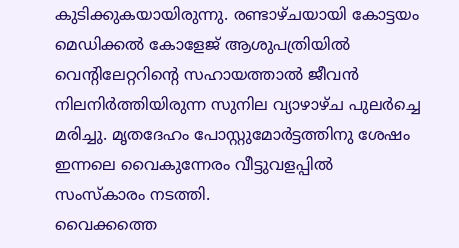കുടിക്കുകയായിരുന്നു. രണ്ടാഴ്ചയായി കോട്ടയം മെഡിക്കൽ കോളേജ് ആശുപത്രിയിൽ വെന്റിലേറ്ററിന്റെ സഹായത്താൽ ജീവൻ നിലനിർത്തിയിരുന്ന സുനില വ്യാഴാഴ്ച പുലർച്ചെ മരിച്ചു. മൃതദേഹം പോസ്റ്റുമോർട്ടത്തിനു ശേഷം ഇന്നലെ വൈകുന്നേരം വീട്ടുവളപ്പിൽ സംസ്കാരം നടത്തി.
വൈക്കത്തെ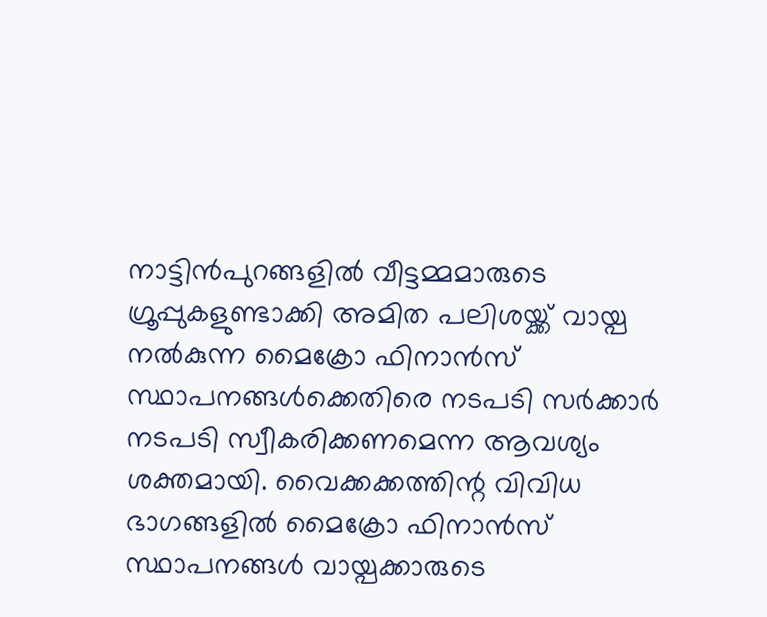നാട്ടിൻപുറങ്ങളിൽ വീട്ടമ്മമാരുടെ ഗ്രൂപ്പുകളുണ്ടാക്കി അമിത പലിശയ്ക്ക് വായ്പ നൽകുന്ന മൈക്രോ ഫിനാൻസ് സ്ഥാപനങ്ങൾക്കെതിരെ നടപടി സർക്കാർ നടപടി സ്വീകരിക്കണമെന്ന ആവശ്യം ശക്തമായി. വൈക്കക്കത്തിന്റ വിവിധ ഭാഗങ്ങളിൽ മൈക്രോ ഫിനാൻസ് സ്ഥാപനങ്ങൾ വായ്പക്കാരുടെ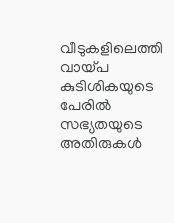വീടുകളിലെത്തി വായ്പ കുടിശികയുടെ പേരിൽ സഭ്യതയുടെ അതിരുകൾ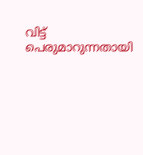വിട്ട് പെരുമാറുന്നതായി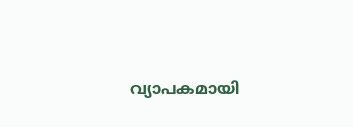വ്യാപകമായി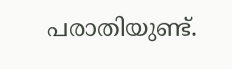പരാതിയുണ്ട്.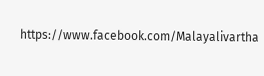https://www.facebook.com/Malayalivartha